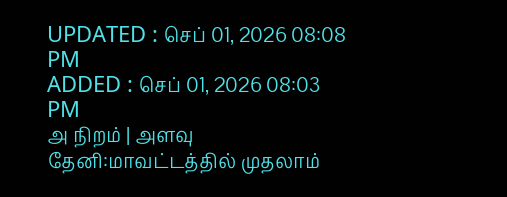UPDATED : செப் 01, 2026 08:08 PM
ADDED : செப் 01, 2026 08:03 PM
அ நிறம் | அளவு
தேனி:மாவட்டத்தில் முதலாம்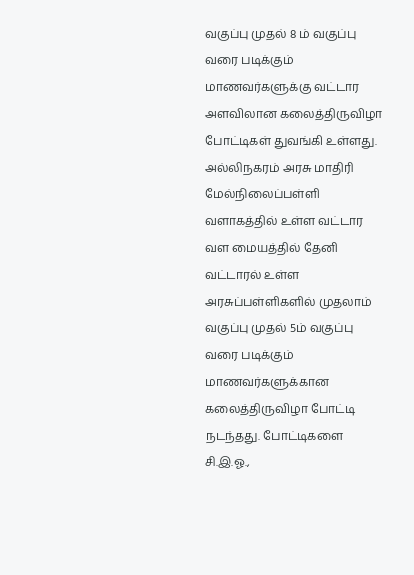வகுப்பு முதல் 8 ம் வகுப்பு வரை படிக்கும் மாணவர்களுக்கு வட்டார அளவிலான கலைத்திருவிழா போட்டிகள் துவங்கி உள்ளது.
அல்லிநகரம் அரசு மாதிரி மேல்நிலைப்பள்ளி வளாகத்தில் உள்ள வட்டார வள மையத்தில் தேனி வட்டாரல் உள்ள அரசுப்பள்ளிகளில் முதலாம் வகுப்பு முதல் 5ம் வகுப்பு வரை படிக்கும் மாணவர்களுக்கான கலைத்திருவிழா போட்டி நடந்தது. போட்டிகளை சி.இ.ஓ.,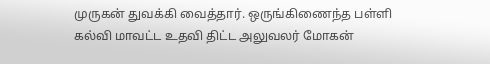முருகன் துவக்கி வைத்தார். ஒருங்கிணைந்த பள்ளி கல்வி மாவட்ட உதவி திட்ட அலுவலர் மோகன்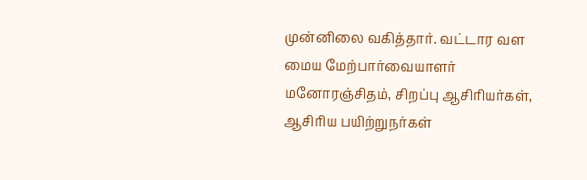முன்னிலை வகித்தார். வட்டார வள மைய மேற்பார்வையாளர் மனோரஞ்சிதம், சிறப்பு ஆசிரியர்கள், ஆசிரிய பயிற்றுநர்கள்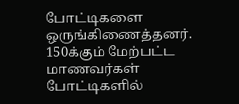போட்டிகளை ஒருங்கிணைத்தனர். 150க்கும் மேற்பட்ட மாணவர்கள் போட்டிகளில்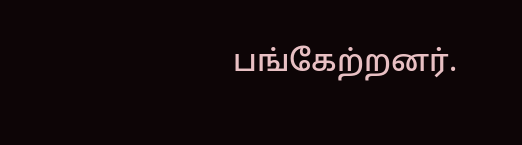பங்கேற்றனர்.